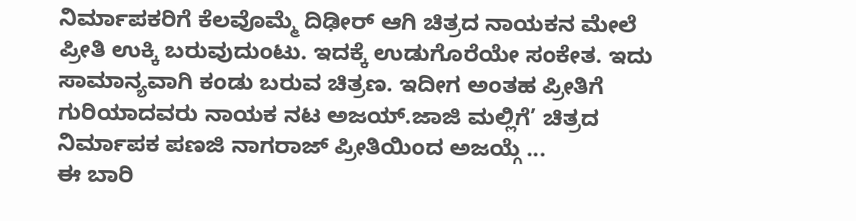ನಿರ್ಮಾಪಕರಿಗೆ ಕೆಲವೊಮ್ಮೆ ದಿಢೀರ್ ಆಗಿ ಚಿತ್ರದ ನಾಯಕನ ಮೇಲೆ ಪ್ರೀತಿ ಉಕ್ಕಿ ಬರುವುದುಂಟು. ಇದಕ್ಕೆ ಉಡುಗೊರೆಯೇ ಸಂಕೇತ. ಇದು ಸಾಮಾನ್ಯವಾಗಿ ಕಂಡು ಬರುವ ಚಿತ್ರಣ. ಇದೀಗ ಅಂತಹ ಪ್ರೀತಿಗೆ ಗುರಿಯಾದವರು ನಾಯಕ ನಟ ಅಜಯ್.ಜಾಜಿ ಮಲ್ಲಿಗೆ’ ಚಿತ್ರದ ನಿರ್ಮಾಪಕ ಪಣಜಿ ನಾಗರಾಜ್ ಪ್ರೀತಿಯಿಂದ ಅಜಯ್ಗೆ ...
ಈ ಬಾರಿ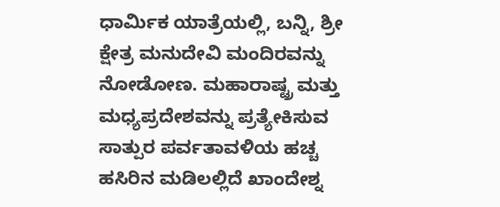ಧಾರ್ಮಿಕ ಯಾತ್ರೆಯಲ್ಲಿ, ಬನ್ನಿ, ಶ್ರೀ ಕ್ಷೇತ್ರ ಮನುದೇವಿ ಮಂದಿರವನ್ನು ನೋಡೋಣ. ಮಹಾರಾಷ್ಟ್ರ ಮತ್ತು ಮಧ್ಯಪ್ರದೇಶವನ್ನು ಪ್ರತ್ಯೇಕಿಸುವ ಸಾತ್ಪುರ ಪರ್ವತಾವಳಿಯ ಹಚ್ಚ ಹಸಿರಿನ ಮಡಿಲಲ್ಲಿದೆ ಖಾಂದೇಶ್ನ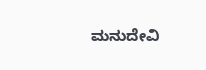ಮನುದೇವಿ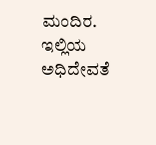ಮಂದಿರ. ಇಲ್ಲಿಯ ಅಧಿದೇವತೆ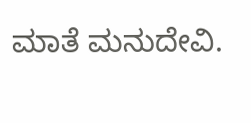ಮಾತೆ ಮನುದೇವಿ.